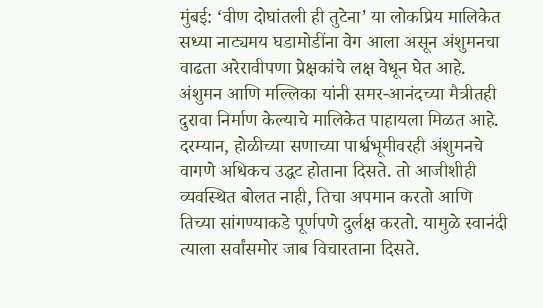मुंबई: ‘वीण दोघांतली ही तुटेना’ या लोकप्रिय मालिकेत सध्या नाट्यमय घडामोडींना वेग आला असून अंशुमनचा वाढता अरेरावीपणा प्रेक्षकांचे लक्ष वेधून घेत आहे. अंशुमन आणि मल्लिका यांनी समर-आनंदच्या मैत्रीतही दुरावा निर्माण केल्याचे मालिकेत पाहायला मिळत आहे.
दरम्यान, होळीच्या सणाच्या पार्श्वभूमीवरही अंशुमनचे वागणे अधिकच उद्धट होताना दिसते. तो आजीशीही व्यवस्थित बोलत नाही, तिचा अपमान करतो आणि तिच्या सांगण्याकडे पूर्णपणे दुर्लक्ष करतो. यामुळे स्वानंदी त्याला सर्वांसमोर जाब विचारताना दिसते.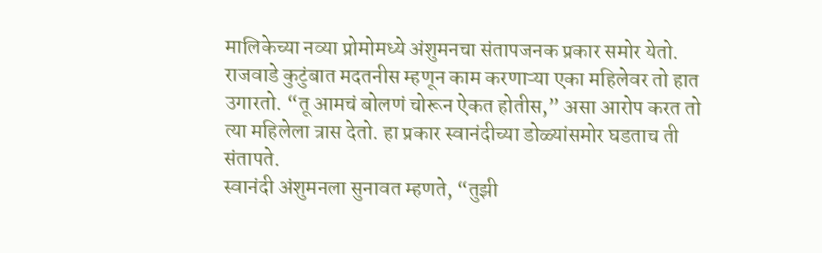मालिकेच्या नव्या प्रोमोमध्ये अंशुमनचा संतापजनक प्रकार समोर येतो. राजवाडे कुटुंबात मदतनीस म्हणून काम करणाऱ्या एका महिलेवर तो हात उगारतो. “तू आमचं बोलणं चोरून ऐकत होतीस,” असा आरोप करत तो त्या महिलेला त्रास देतो. हा प्रकार स्वानंदीच्या डोळ्यांसमोर घडताच ती संतापते.
स्वानंदी अंशुमनला सुनावत म्हणते, “तुझी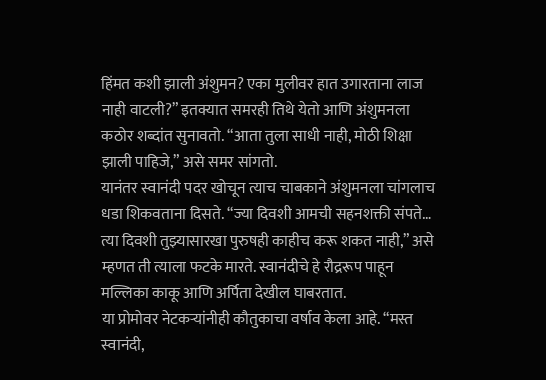हिंमत कशी झाली अंशुमन? एका मुलीवर हात उगारताना लाज नाही वाटली?” इतक्यात समरही तिथे येतो आणि अंशुमनला कठोर शब्दांत सुनावतो. “आता तुला साधी नाही, मोठी शिक्षा झाली पाहिजे,” असे समर सांगतो.
यानंतर स्वानंदी पदर खोचून त्याच चाबकाने अंशुमनला चांगलाच धडा शिकवताना दिसते. “ज्या दिवशी आमची सहनशक्ती संपते… त्या दिवशी तुझ्यासारखा पुरुषही काहीच करू शकत नाही,” असे म्हणत ती त्याला फटके मारते. स्वानंदीचे हे रौद्ररूप पाहून मल्लिका काकू आणि अर्पिता देखील घाबरतात.
या प्रोमोवर नेटकऱ्यांनीही कौतुकाचा वर्षाव केला आहे. “मस्त स्वानंदी,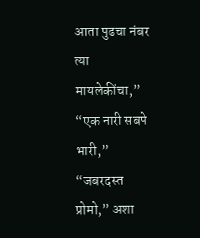आता पुढचा नंबर त्या मायलेकींचा,” “एक नारी सबपे भारी,” “जबरदस्त प्रोमो,” अशा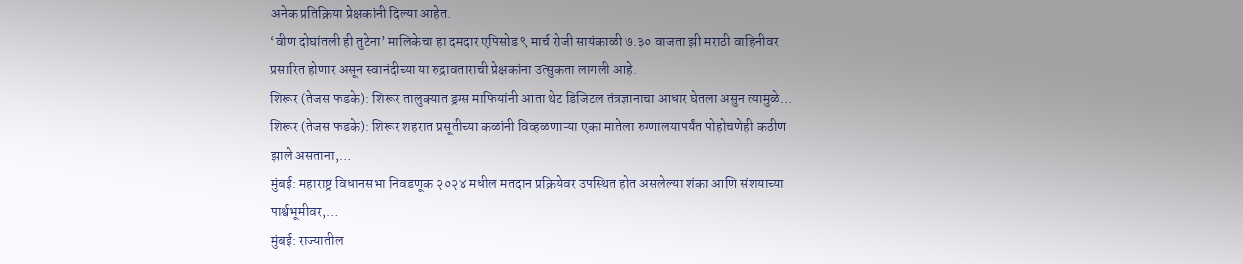अनेक प्रतिक्रिया प्रेक्षकांनी दिल्या आहेत.
‘वीण दोघांतली ही तुटेना’ मालिकेचा हा दमदार एपिसोड ९ मार्च रोजी सायंकाळी ७.३० वाजता झी मराठी वाहिनीवर प्रसारित होणार असून स्वानंदीच्या या रुद्रावताराची प्रेक्षकांना उत्सुकता लागली आहे.
शिरूर (तेजस फडके): शिरूर तालुक्यात ड्रग्स माफियांनी आता थेट डिजिटल तंत्रज्ञानाचा आधार घेतला असुन त्यामुळे…
शिरूर (तेजस फडके): शिरूर शहरात प्रसूतीच्या कळांनी विव्हळणाऱ्या एका मातेला रुग्णालयापर्यंत पोहोचणेही कठीण झाले असताना,…
मुंबई: महाराष्ट्र विधानसभा निवडणूक २०२४ मधील मतदान प्रक्रियेवर उपस्थित होत असलेल्या शंका आणि संशयाच्या पार्श्वभूमीवर,…
मुंबई: राज्यातील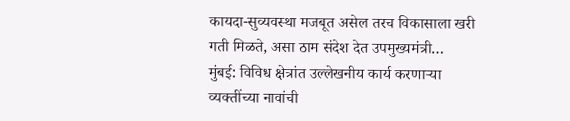कायदा-सुव्यवस्था मजबूत असेल तरच विकासाला खरी गती मिळते, असा ठाम संदेश देत उपमुख्यमंत्री…
मुंबई: विविध क्षेत्रांत उल्लेखनीय कार्य करणाऱ्या व्यक्तींच्या नावांची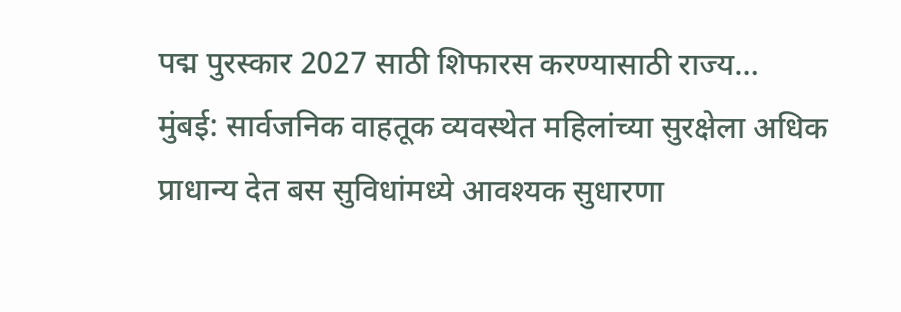पद्म पुरस्कार 2027 साठी शिफारस करण्यासाठी राज्य…
मुंबई: सार्वजनिक वाहतूक व्यवस्थेत महिलांच्या सुरक्षेला अधिक प्राधान्य देत बस सुविधांमध्ये आवश्यक सुधारणा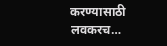करण्यासाठी लवकरच…